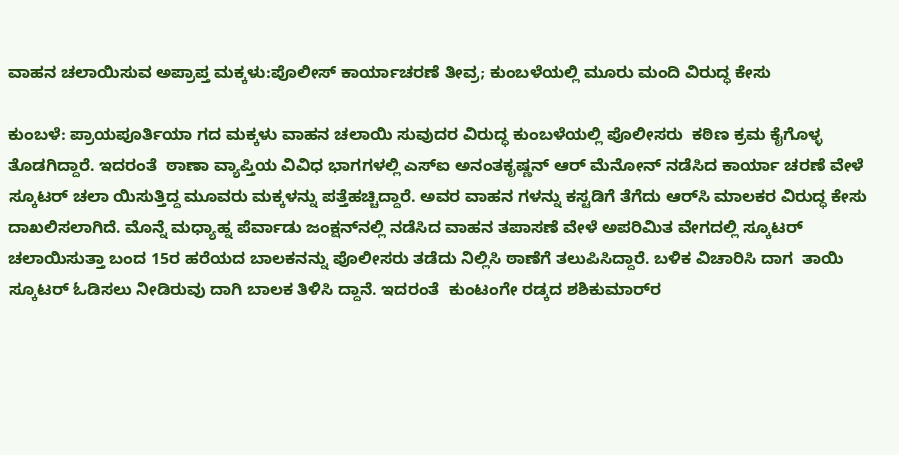ವಾಹನ ಚಲಾಯಿಸುವ ಅಪ್ರಾಪ್ತ ಮಕ್ಕಳು:ಪೊಲೀಸ್ ಕಾರ್ಯಾಚರಣೆ ತೀವ್ರ; ಕುಂಬಳೆಯಲ್ಲಿ ಮೂರು ಮಂದಿ ವಿರುದ್ಧ ಕೇಸು

ಕುಂಬಳೆ: ಪ್ರಾಯಪೂರ್ತಿಯಾ ಗದ ಮಕ್ಕಳು ವಾಹನ ಚಲಾಯಿ ಸುವುದರ ವಿರುದ್ಧ ಕುಂಬಳೆಯಲ್ಲಿ ಪೊಲೀಸರು  ಕಠಿಣ ಕ್ರಮ ಕೈಗೊಳ್ಳ ತೊಡಗಿದ್ದಾರೆ. ಇದರಂತೆ  ಠಾಣಾ ವ್ಯಾಪ್ತಿಯ ವಿವಿಧ ಭಾಗಗಳಲ್ಲಿ ಎಸ್‌ಐ ಅನಂತಕೃಷ್ಣನ್ ಆರ್ ಮೆನೋನ್ ನಡೆಸಿದ ಕಾರ್ಯಾ ಚರಣೆ ವೇಳೆ ಸ್ಕೂಟರ್ ಚಲಾ ಯಿಸುತ್ತಿದ್ದ ಮೂವರು ಮಕ್ಕಳನ್ನು ಪತ್ತೆಹಚ್ಚಿದ್ದಾರೆ. ಅವರ ವಾಹನ ಗಳನ್ನು ಕಸ್ಟಡಿಗೆ ತೆಗೆದು ಆರ್‌ಸಿ ಮಾಲಕರ ವಿರುದ್ಧ ಕೇಸು ದಾಖಲಿಸಲಾಗಿದೆ. ಮೊನ್ನೆ ಮಧ್ಯಾಹ್ನ ಪೆರ್ವಾಡು ಜಂಕ್ಷನ್‌ನಲ್ಲಿ ನಡೆಸಿದ ವಾಹನ ತಪಾಸಣೆ ವೇಳೆ ಅಪರಿಮಿತ ವೇಗದಲ್ಲಿ ಸ್ಕೂಟರ್ ಚಲಾಯಿಸುತ್ತಾ ಬಂದ 15ರ ಹರೆಯದ ಬಾಲಕನನ್ನು ಪೊಲೀಸರು ತಡೆದು ನಿಲ್ಲಿಸಿ ಠಾಣೆಗೆ ತಲುಪಿಸಿದ್ದಾರೆ. ಬಳಿಕ ವಿಚಾರಿಸಿ ದಾಗ  ತಾಯಿ ಸ್ಕೂಟರ್ ಓಡಿಸಲು ನೀಡಿರುವು ದಾಗಿ ಬಾಲಕ ತಿಳಿಸಿ ದ್ದಾನೆ. ಇದರಂತೆ  ಕುಂಟಂಗೇ ರಡ್ಕದ ಶಶಿಕುಮಾರ್‌ರ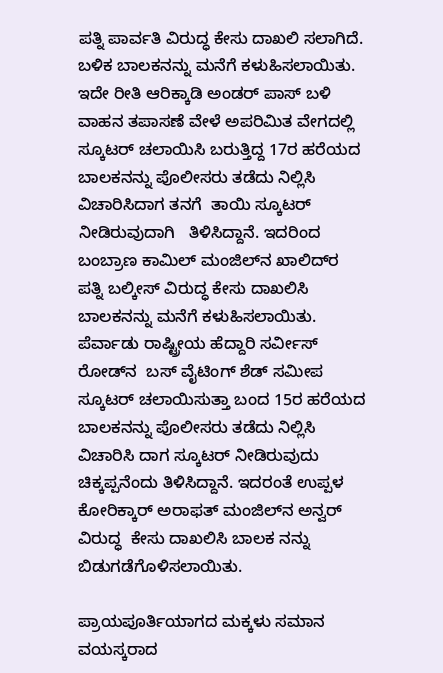ಪತ್ನಿ ಪಾರ್ವತಿ ವಿರುದ್ಧ ಕೇಸು ದಾಖಲಿ ಸಲಾಗಿದೆ. ಬಳಿಕ ಬಾಲಕನನ್ನು ಮನೆಗೆ ಕಳುಹಿಸಲಾಯಿತು. ಇದೇ ರೀತಿ ಆರಿಕ್ಕಾಡಿ ಅಂಡರ್ ಪಾಸ್ ಬಳಿ ವಾಹನ ತಪಾಸಣೆ ವೇಳೆ ಅಪರಿಮಿತ ವೇಗದಲ್ಲಿ ಸ್ಕೂಟರ್ ಚಲಾಯಿಸಿ ಬರುತ್ತಿದ್ದ 17ರ ಹರೆಯದ ಬಾಲಕನನ್ನು ಪೊಲೀಸರು ತಡೆದು ನಿಲ್ಲಿಸಿ ವಿಚಾರಿಸಿದಾಗ ತನಗೆ  ತಾಯಿ ಸ್ಕೂಟರ್ ನೀಡಿರುವುದಾಗಿ   ತಿಳಿಸಿದ್ದಾನೆ. ಇದರಿಂದ ಬಂಬ್ರಾಣ ಕಾಮಿಲ್ ಮಂಜಿಲ್‌ನ ಖಾಲಿದ್‌ರ ಪತ್ನಿ ಬಲ್ಕೀಸ್ ವಿರುದ್ಧ ಕೇಸು ದಾಖಲಿಸಿ ಬಾಲಕನನ್ನು ಮನೆಗೆ ಕಳುಹಿಸಲಾಯಿತು.  ಪೆರ್ವಾಡು ರಾಷ್ಟ್ರೀಯ ಹೆದ್ದಾರಿ ಸರ್ವೀಸ್ ರೋಡ್‌ನ  ಬಸ್ ವೈಟಿಂಗ್ ಶೆಡ್ ಸಮೀಪ ಸ್ಕೂಟರ್ ಚಲಾಯಿಸುತ್ತಾ ಬಂದ 15ರ ಹರೆಯದ ಬಾಲಕನನ್ನು ಪೊಲೀಸರು ತಡೆದು ನಿಲ್ಲಿಸಿ ವಿಚಾರಿಸಿ ದಾಗ ಸ್ಕೂಟರ್ ನೀಡಿರುವುದು ಚಿಕ್ಕಪ್ಪನೆಂದು ತಿಳಿಸಿದ್ದಾನೆ. ಇದರಂತೆ ಉಪ್ಪಳ ಕೋರಿಕ್ಕಾರ್ ಅರಾಫತ್ ಮಂಜಿಲ್‌ನ ಅನ್ವರ್ ವಿರುದ್ಧ  ಕೇಸು ದಾಖಲಿಸಿ ಬಾಲಕ ನನ್ನು ಬಿಡುಗಡೆಗೊಳಿಸಲಾಯಿತು.

ಪ್ರಾಯಪೂರ್ತಿಯಾಗದ ಮಕ್ಕಳು ಸಮಾನ ವಯಸ್ಕರಾದ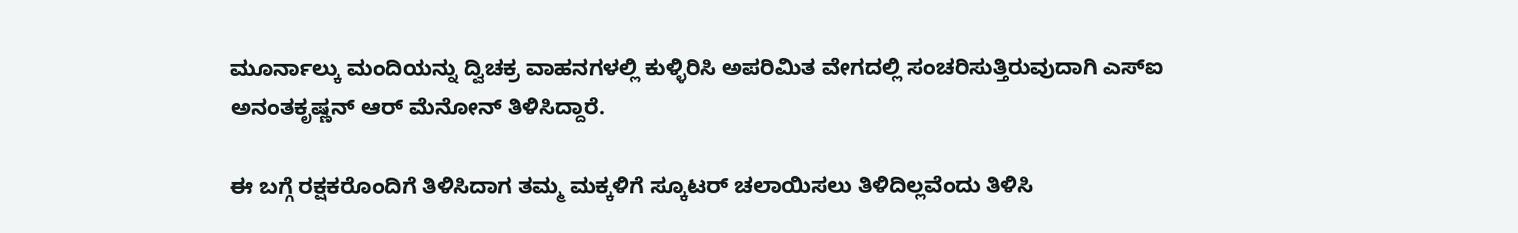ಮೂರ್ನಾಲ್ಕು ಮಂದಿಯನ್ನು ದ್ವಿಚಕ್ರ ವಾಹನಗಳಲ್ಲಿ ಕುಳ್ಳಿರಿಸಿ ಅಪರಿಮಿತ ವೇಗದಲ್ಲಿ ಸಂಚರಿಸುತ್ತಿರುವುದಾಗಿ ಎಸ್‌ಐ ಅನಂತಕೃಷ್ಣನ್ ಆರ್ ಮೆನೋನ್ ತಿಳಿಸಿದ್ದಾರೆ.

ಈ ಬಗ್ಗೆ ರಕ್ಷಕರೊಂದಿಗೆ ತಿಳಿಸಿದಾಗ ತಮ್ಮ ಮಕ್ಕಳಿಗೆ ಸ್ಕೂಟರ್ ಚಲಾಯಿಸಲು ತಿಳಿದಿಲ್ಲವೆಂದು ತಿಳಿಸಿ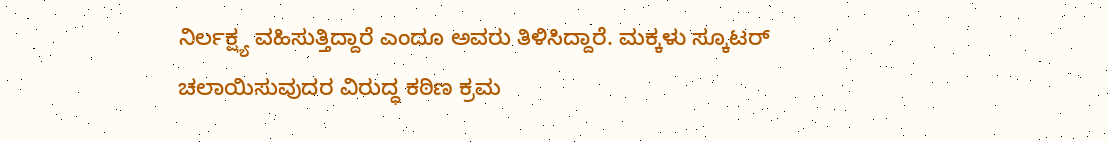ನಿರ್ಲಕ್ಷ್ಯ ವಹಿಸುತ್ತಿದ್ದಾರೆ ಎಂದೂ ಅವರು ತಿಳಿಸಿದ್ದಾರೆ. ಮಕ್ಕಳು ಸ್ಕೂಟರ್ ಚಲಾಯಿಸುವುದರ ವಿರುದ್ಧ ಕಠಿಣ ಕ್ರಮ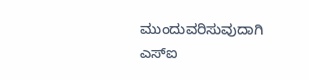ಮುಂದುವರಿಸುವುದಾಗಿ ಎಸ್‌ಐ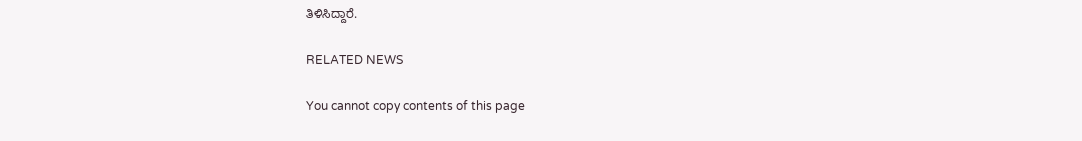ತಿಳಿಸಿದ್ದಾರೆ.

RELATED NEWS

You cannot copy contents of this page